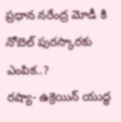ప్రధాన నరేంద్ర మోడీ కి నోబెల్ పురస్కారకు ఎంపిక..?
రష్యా- ఉక్రెయిన్ యుద్ధ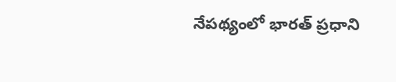నేపథ్యంలో భారత్ ప్రధాని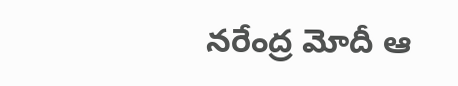నరేంద్ర మోదీ ఆ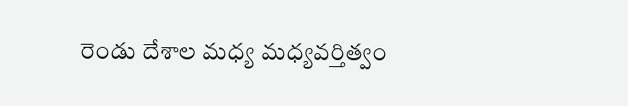రెండు దేశాల మధ్య మధ్యవర్తిత్వం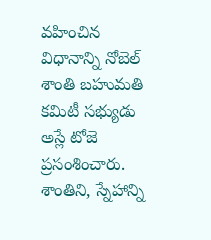వహించిన విధానాన్ని నోబెల్ శాంతి బహుమతి కమిటీ సభ్యుడు అస్లే టోజె ప్రసంశించారు. శాంతిని, స్నేహాన్ని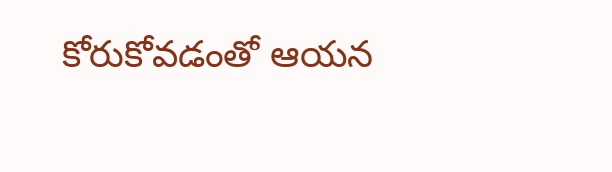కోరుకోవడంతో ఆయన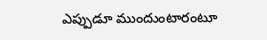ఎప్పుడూ ముందుంటారంటూ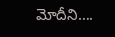మోదీని….